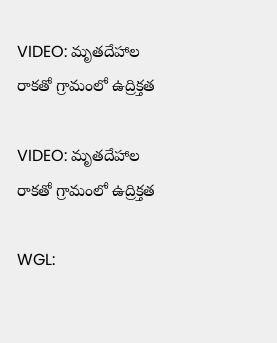VIDEO: మృతదేహాల రాకతో గ్రామంలో ఉద్రిక్తత

VIDEO: మృతదేహాల రాకతో గ్రామంలో ఉద్రిక్తత

WGL: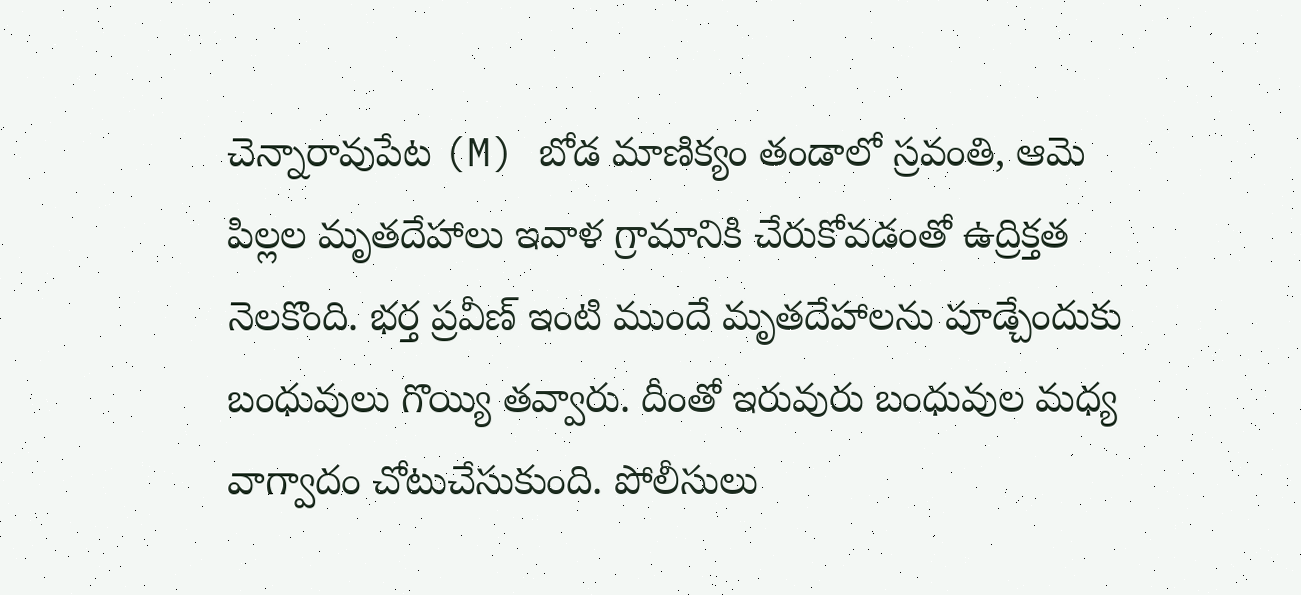చెన్నారావుపేట (M) బోడ మాణిక్యం తండాలో స్రవంతి, ఆమె పిల్లల మృతదేహాలు ఇవాళ గ్రామానికి చేరుకోవడంతో ఉద్రిక్తత నెలకొంది. భర్త ప్రవీణ్ ఇంటి ముందే మృతదేహాలను పూడ్చేందుకు బంధువులు గొయ్యి తవ్వారు. దీంతో ఇరువురు బంధువుల మధ్య వాగ్వాదం చోటుచేసుకుంది. పోలీసులు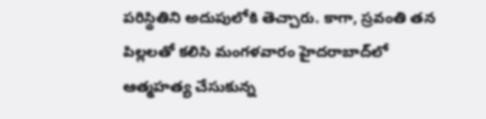పరిస్థితిని అదుపులోకి తెచ్చారు. కాగా, స్రవంతి తన పిల్లలతో కలిసి మంగళవారం హైదరాబాద్‌లో ఆత్మహత్య చేసుకున్న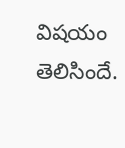విషయం తెలిసిందే.